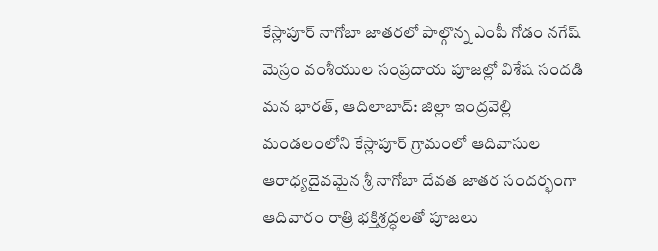కేస్లాపూర్ నాగోబా జాతరలో పాల్గొన్న ఎంపీ గోడం నగేష్
మెస్రం వంశీయుల సంప్రదాయ పూజల్లో విశేష సందడి మన భారత్, ఆదిలాబాద్: జిల్లా ఇంద్రవెల్లి మండలంలోని కేస్లాపూర్ గ్రామంలో ఆదివాసుల ఆరాధ్యదైవమైన శ్రీ నాగోబా దేవత జాతర సందర్భంగా ఆదివారం రాత్రి భక్తిశ్రద్ధలతో పూజలు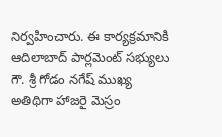నిర్వహించారు. ఈ కార్యక్రమానికి ఆదిలాబాద్ పార్లమెంట్ సభ్యులు గౌ. శ్రీ గోడం నగేష్ ముఖ్య అతిథిగా హాజరై మెస్రం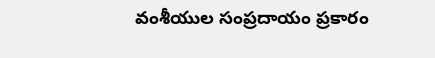వంశీయుల సంప్రదాయం ప్రకారం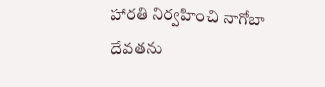హారతి నిర్వహించి నాగోబా దేవతను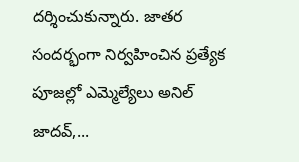దర్శించుకున్నారు. జాతర సందర్భంగా నిర్వహించిన ప్రత్యేక పూజల్లో ఎమ్మెల్యేలు అనిల్ జాదవ్,...